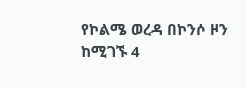የኮልሜ ወረዳ በኮንሶ ዞን ከሚገኙ 4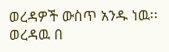ወረዳዎች ውስጥ አንዱ ነዉ፡፡ ወረዳዉ በ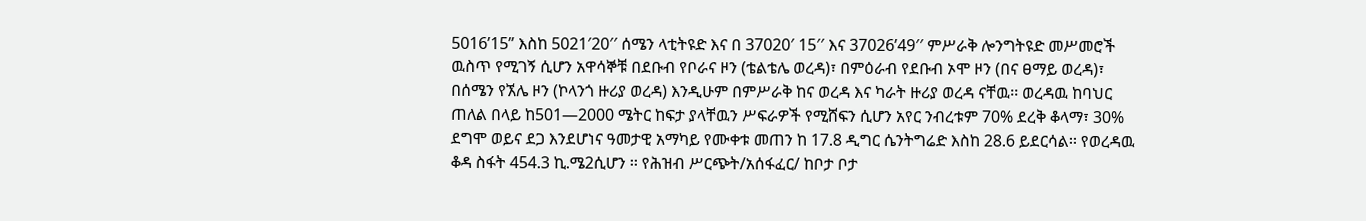5016’15” እስከ 5021′20′′ ሰሜን ላቲትዩድ እና በ 37020′ 15′′ እና 37026’49′′ ምሥራቅ ሎንግትዩድ መሥመሮች ዉስጥ የሚገኝ ሲሆን አዋሳኞቹ በደቡብ የቦራና ዞን (ቴልቴሌ ወረዳ)፣ በምዕራብ የደቡብ ኦሞ ዞን (በና ፀማይ ወረዳ)፣ በሰሜን የኧሌ ዞን (ኮላንጎ ዙሪያ ወረዳ) እንዲሁም በምሥራቅ ከና ወረዳ እና ካራት ዙሪያ ወረዳ ናቸዉ፡፡ ወረዳዉ ከባህር ጠለል በላይ ከ501—2000 ሜትር ከፍታ ያላቸዉን ሥፍራዎች የሚሸፍን ሲሆን አየር ንብረቱም 70% ደረቅ ቆላማ፣ 30% ደግሞ ወይና ደጋ እንደሆነና ዓመታዊ አማካይ የሙቀቱ መጠን ከ 17.8 ዲግር ሴንትግሬድ እስከ 28.6 ይደርሳል፡፡ የወረዳዉ ቆዳ ስፋት 454.3 ኪ.ሜ2ሲሆን ፡፡ የሕዝብ ሥርጭት/አሰፋፈር/ ከቦታ ቦታ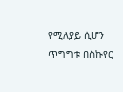የሚለያይ ሲሆን ጥግግቱ በስኩየር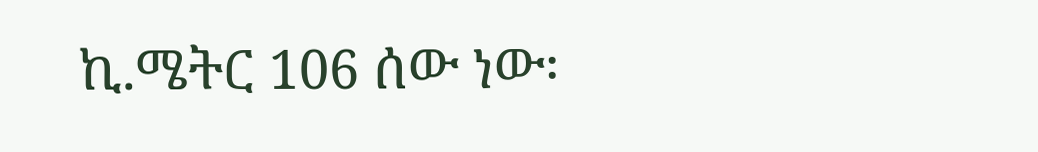ኪ.ሜትር 106 ሰው ነው፡